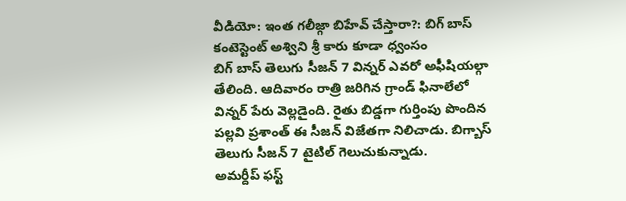వీడియో: ఇంత గలీజ్గా బిహేవ్ చేస్తారా?: బిగ్ బాస్ కంటెస్టెంట్ అశ్విని శ్రీ కారు కూడా ధ్వంసం
బిగ్ బాస్ తెలుగు సీజన్ 7 విన్నర్ ఎవరో అఫీషియల్గా తేలింది. ఆదివారం రాత్రి జరిగిన గ్రాండ్ ఫినాలేలో విన్నర్ పేరు వెల్లడైంది. రైతు బిడ్డగా గుర్తింపు పొందిన పల్లవి ప్రశాంత్ ఈ సీజన్ విజేతగా నిలిచాడు. బిగ్బాస్ తెలుగు సీజన్ 7 టైటిల్ గెలుచుకున్నాడు.
అమర్దీప్ ఫస్ట్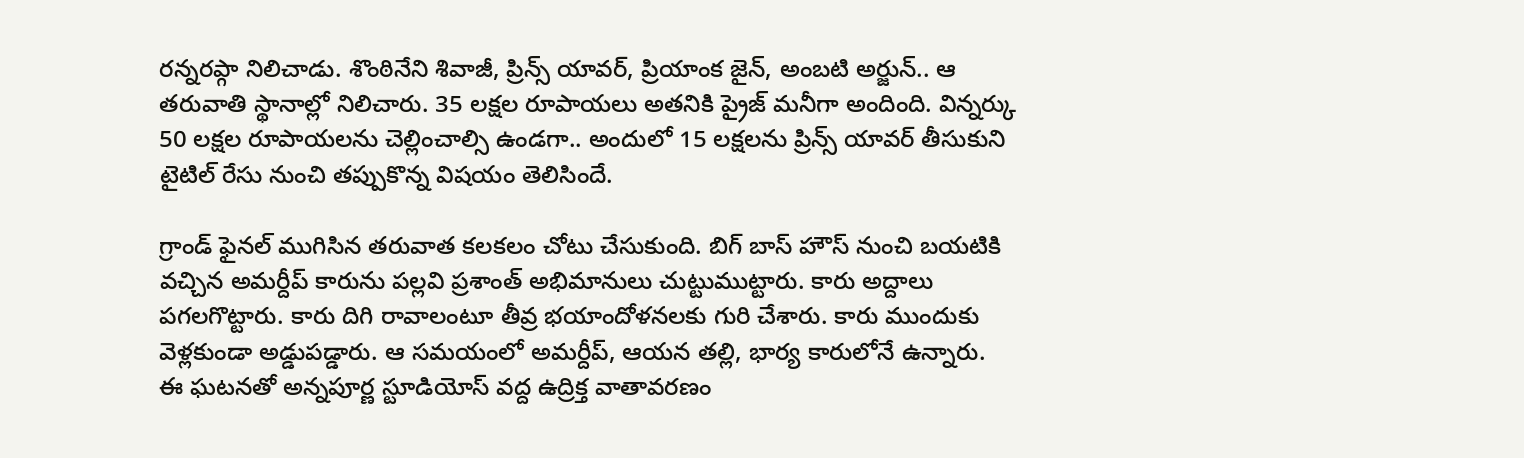రన్నరప్గా నిలిచాడు. శొంఠినేని శివాజీ, ప్రిన్స్ యావర్, ప్రియాంక జైన్, అంబటి అర్జున్.. ఆ తరువాతి స్థానాల్లో నిలిచారు. 35 లక్షల రూపాయలు అతనికి ప్రైజ్ మనీగా అందింది. విన్నర్కు 50 లక్షల రూపాయలను చెల్లించాల్సి ఉండగా.. అందులో 15 లక్షలను ప్రిన్స్ యావర్ తీసుకుని టైటిల్ రేసు నుంచి తప్పుకొన్న విషయం తెలిసిందే.

గ్రాండ్ ఫైనల్ ముగిసిన తరువాత కలకలం చోటు చేసుకుంది. బిగ్ బాస్ హౌస్ నుంచి బయటికి వచ్చిన అమర్దీప్ కారును పల్లవి ప్రశాంత్ అభిమానులు చుట్టుముట్టారు. కారు అద్దాలు పగలగొట్టారు. కారు దిగి రావాలంటూ తీవ్ర భయాందోళనలకు గురి చేశారు. కారు ముందుకు వెళ్లకుండా అడ్డుపడ్డారు. ఆ సమయంలో అమర్దీప్, ఆయన తల్లి, భార్య కారులోనే ఉన్నారు.
ఈ ఘటనతో అన్నపూర్ణ స్టూడియోస్ వద్ద ఉద్రిక్త వాతావరణం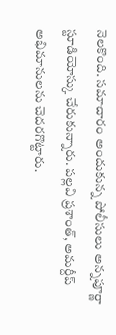నెలకొంది. సమాచారం అందుకున్న పోలీసులు అన్నపూర్ణా స్టూడియోస్కు చేరుకున్నారు. పల్లవి ప్రశాంత్, అమర్దీప్ అభిమానులను చెదరగొట్టారు.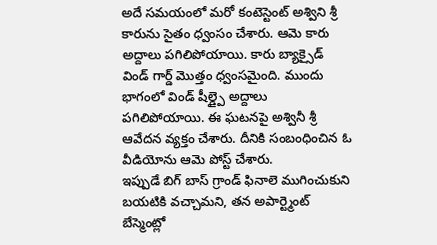అదే సమయంలో మరో కంటెస్టెంట్ అశ్విని శ్రీ కారును సైతం ధ్వంసం చేశారు. ఆమె కారు అద్దాలు పగిలిపోయాయి. కారు బ్యాక్సైడ్ విండ్ గార్డ్ మొత్తం ధ్వంసమైంది. ముందు భాగంలో విండ్ షీల్డ్పై అద్దాలు పగిలిపోయాయి. ఈ ఘటనపై అశ్వినీ శ్రీ ఆవేదన వ్యక్తం చేశారు. దీనికి సంబంధించిన ఓ వీడియోను ఆమె పోస్ట్ చేశారు.
ఇప్పుడే బిగ్ బాస్ గ్రాండ్ ఫినాలె ముగించుకుని బయటికి వచ్చామని, తన అపార్ట్మెంట్ బేస్మెంట్లో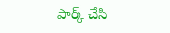పార్క్ చేసి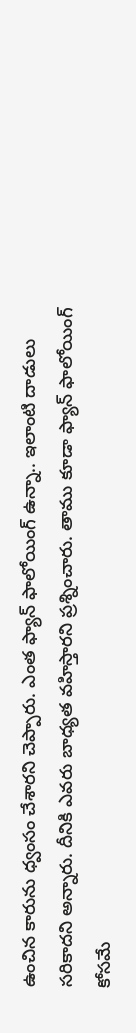ఉంచిన కారును ధ్వంసం చేశారని చెప్పారు. ఎంత ఫ్యాన్ ఫాలోయింగ్ ఉన్నా.. ఇలాంటి దాడులు సరికాదని అన్నారు. దీనికి ఎవరు బాధ్యత వహిస్తారని ప్రశ్నించారు. తాము కూడా ఫ్యాన్ ఫాలోయింగ్ కోసమే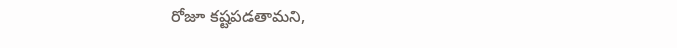రోజూ కష్టపడతామని,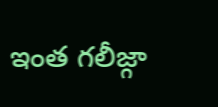ఇంత గలీజ్గా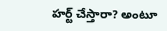హర్ట్ చేస్తారా? అంటూ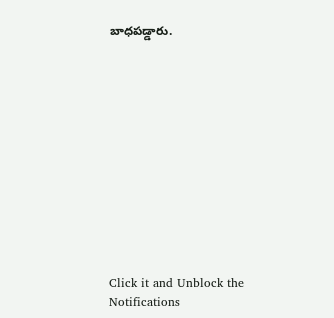బాధపడ్డారు.












Click it and Unblock the Notifications